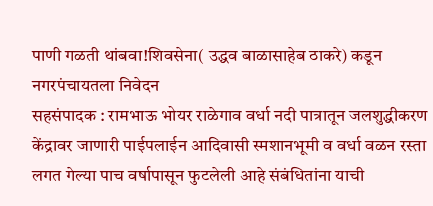पाणी गळती थांबवा!शिवसेना( उद्धव बाळासाहेब ठाकरे) कडून नगरपंचायतला निवेदन
सहसंपादक : रामभाऊ भोयर राळेगाव वर्धा नदी पात्रातून जलशुद्धीकरण केंद्रावर जाणारी पाईपलाईन आदिवासी स्मशानभूमी व वर्धा वळन रस्ता लगत गेल्या पाच वर्षापासून फुटलेली आहे संबंधितांना याची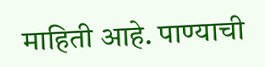माहिती आहे. पाण्याची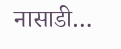नासाडी…